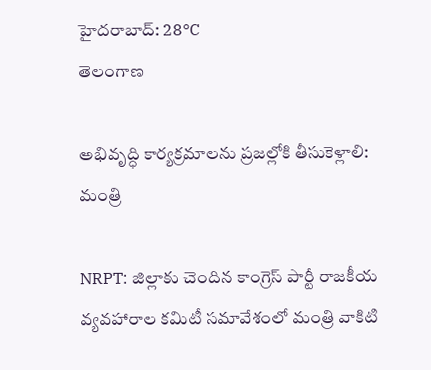హైదరాబాద్: 28°C
తెలంగాణ

అభివృద్ధి కార్యక్రమాలను ప్రజల్లోకి తీసుకెళ్లాలి: మంత్రి

NRPT: జిల్లాకు చెందిన కాంగ్రెస్ పార్టీ రాజకీయ వ్యవహారాల కమిటీ సమావేశంలో మంత్రి వాకిటి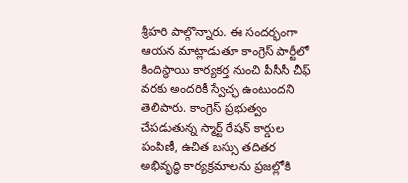శ్రీహరి పాల్గొన్నారు. ఈ సందర్భంగా ఆయన మాట్లాడుతూ కాంగ్రెస్ పార్టీలో కిందిస్థాయి కార్యకర్త నుంచి పీసీసీ చీఫ్ వరకు అందరికీ స్వేచ్ఛ ఉంటుందని తెలిపారు. కాంగ్రెస్ ప్రభుత్వం చేపడుతున్న స్మార్ట్ రేషన్ కార్డుల పంపిణీ, ఉచిత బస్సు తదితర అభివృద్ధి కార్యక్రమాలను ప్రజల్లోకి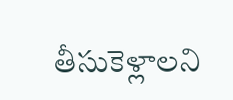తీసుకెళ్లాలని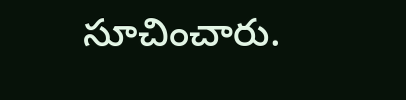సూచించారు.